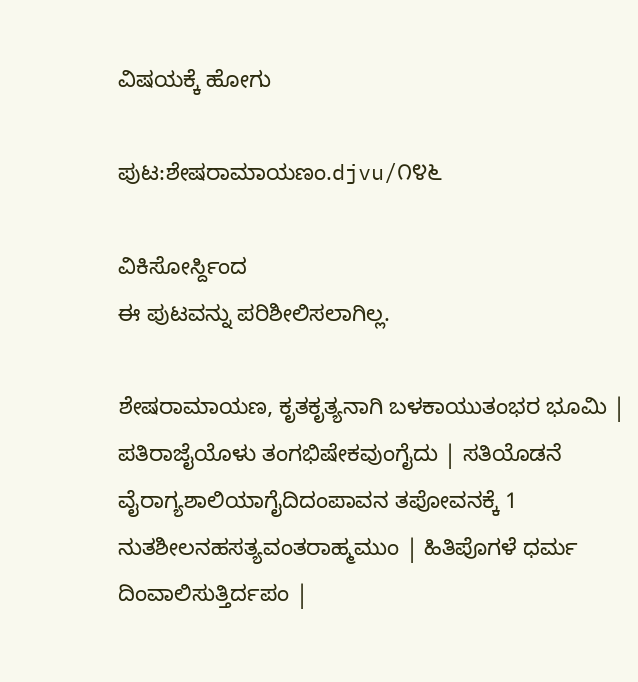ವಿಷಯಕ್ಕೆ ಹೋಗು

ಪುಟ:ಶೇಷರಾಮಾಯಣಂ.djvu/೧೪೬

ವಿಕಿಸೋರ್ಸ್ದಿಂದ
ಈ ಪುಟವನ್ನು ಪರಿಶೀಲಿಸಲಾಗಿಲ್ಲ.

ಶೇಷರಾಮಾಯಣ, ಕೃತಕೃತ್ಯನಾಗಿ ಬಳಕಾಯುತಂಭರ ಭೂಮಿ | ಪತಿರಾಜೈಯೊಳು ತಂಗಭಿಷೇಕವುಂಗೈದು | ಸತಿಯೊಡನೆ ವೈರಾಗ್ಯಶಾಲಿಯಾಗೈದಿದಂಪಾವನ ತಪೋವನಕ್ಕೆ 1 ನುತಶೀಲನಹಸತ್ಯವಂತರಾಹ್ಮಮುಂ | ಹಿತಿಪೊಗಳೆ ಧರ್ಮ ದಿಂವಾಲಿಸುತ್ತಿರ್ದಪಂ |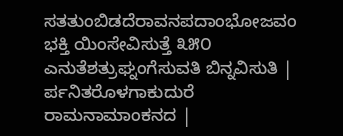ಸತತುಂಬಿಡದೆರಾವನಪದಾಂಭೋಜವಂ ಭಕ್ತಿ ಯಿಂಸೇವಿಸುತ್ತೆ ೩೫೦ ಎನುತೆಶತ್ರುಘ್ನಂಗೆಸುವತಿ ಬಿನ್ನವಿಸುತಿ | ರ್ಪನಿತರೊಳಗಾಕುದುರೆ ರಾಮನಾಮಾಂಕನದ |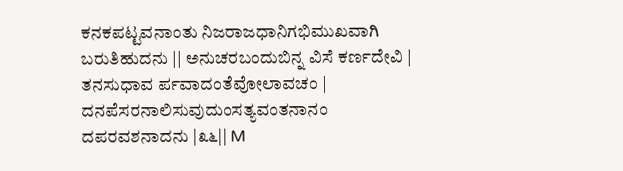ಕನಕಪಟ್ಟವನಾಂತು ನಿಜರಾಜಧಾನಿಗಭಿಮುಖವಾಗಿ ಬರುತಿಹುದನು || ಅನುಚರಬಂದುಬಿನ್ನ ವಿಸೆ ಕರ್ಣದೇವಿ | ತನಸುಧಾವ ರ್ಪವಾದಂತೆವೋಲಾವಚಂ | ದನಪೆಸರನಾಲಿಸುವುದುಂಸತ್ಯವಂತನಾನಂ ದಪರವಶನಾದನು |೩೬|| M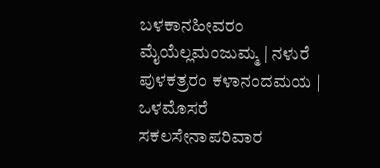ಬಳಕಾನಹೀವರಂ ಮೈಯೆಲ್ಲಮಂಜುಮ್ಮ | ನಳುರೆ ಪುಳಕತ್ರರಂ ಕಳಾನಂದಮಯ | ಒಳಮೊಸರೆ ಸಕಲಸೇನಾಪರಿವಾರ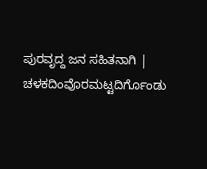ಪುರವೃದ್ದ ಜನ ಸಹಿತನಾಗಿ | ಚಳಕದಿಂವೊರಮಟ್ಟದಿರ್ಗೊಂಡು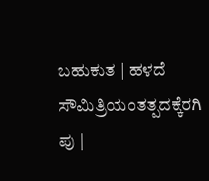ಬಹುಕುತ | ಹಳದೆ ಸೌಮಿತ್ರಿಯಂತತ್ಪದಕ್ಕೆರಗಿ ಪು |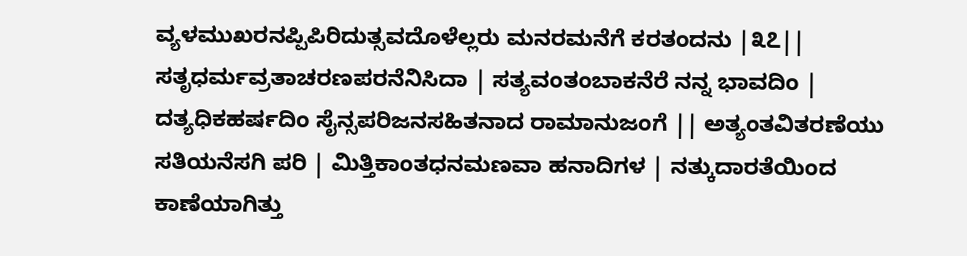ವ್ಯಳಮುಖರನಪ್ಪಿಪಿರಿದುತ್ಸವದೊಳೆಲ್ಲರು ಮನರಮನೆಗೆ ಕರತಂದನು |೩೭|| ಸತೃಧರ್ಮವ್ರತಾಚರಣಪರನೆನಿಸಿದಾ | ಸತ್ಯವಂತಂಬಾಕನೆರೆ ನನ್ನ ಭಾವದಿಂ | ದತ್ಯಧಿಕಹರ್ಷದಿಂ ಸೈನ್ಸಪರಿಜನಸಹಿತನಾದ ರಾಮಾನುಜಂಗೆ || ಅತ್ಯಂತವಿತರಣೆಯು ಸತಿಯನೆಸಗಿ ಪರಿ | ಮಿತ್ತಿಕಾಂತಧನಮಣವಾ ಹನಾದಿಗಳ | ನತ್ಕುದಾರತೆಯಿಂದ ಕಾಣೆಯಾಗಿತ್ತು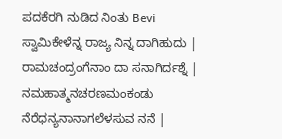ಪದಕೆರಗಿ ನುಡಿದ ನಿಂತು Bevi ಸ್ವಾಮಿಕೇಳೆನ್ನ ರಾಜ್ಯ ನಿನ್ನ ದಾಗಿಹುದು | ರಾಮಚಂದ್ರಂಗೆನಾಂ ದಾ ಸನಾಗಿರ್ದಶ್ನೆ | ನಮಹಾತ್ಮನಚರಣಮಂಕಂಡು ನೆರೆಧನ್ಯನಾನಾಗಲೆಳಸುವ ನನೆ |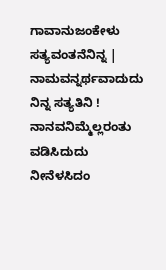ಗಾವಾನುಜಂಕೇಳು ಸತ್ಯವಂತನೆನಿನ್ನ | ನಾಮವನ್ನರ್ಥವಾದುದು ನಿನ್ನ ಸತ್ಯತಿನಿ ! ನಾನವನಿಮ್ಮೆಲ್ಲರಂತು ವಡಿಸಿದುದು ನೀನೆಳಸಿದಂ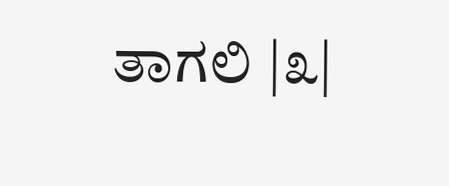ತಾಗಲಿ |೩|